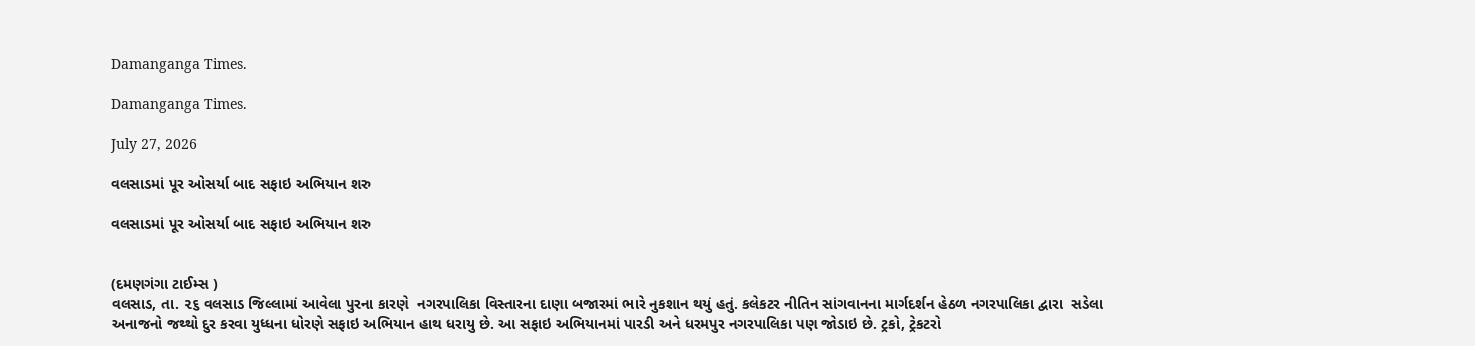Damanganga Times.

Damanganga Times.

July 27, 2026

વલસાડમાં પૂર ઓસર્યા બાદ સફાઇ અભિયાન શરુ

વલસાડમાં પૂર ઓસર્યા બાદ સફાઇ અભિયાન શરુ


(દમણગંગા ટાઈમ્સ )
વલસાડ, તા. ૨૬ વલસાડ જિલ્લામાં આવેલા પુરના કારણે  નગરપાલિકા વિસ્તારના દાણા બજારમાં ભારે નુકશાન થયું હતું. કલેકટર નીતિન સાંગવાનના માર્ગદર્શન હેઠળ નગરપાલિકા દ્વારા  સડેલા અનાજનો જથ્થો દુર કરવા યુધ્ધના ધોરણે સફાઇ અભિયાન હાથ ધરાયુ છે. આ સફાઇ અભિયાનમાં પારડી અને ધરમપુર નગરપાલિકા પણ જોડાઇ છે. ટ્રકો, ટ્રેકટરો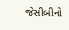જેસીબીનો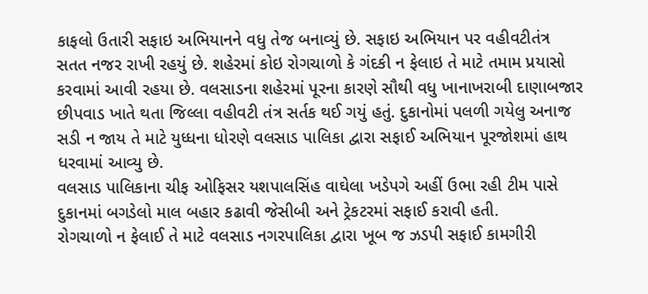કાફલો ઉતારી સફાઇ અભિયાનને વધુ તેજ બનાવ્યું છે. સફાઇ અભિયાન પર વહીવટીતંત્ર સતત નજર રાખી રહયું છે. શહેરમાં કોઇ રોગચાળો કે ગંદકી ન ફેલાઇ તે માટે તમામ પ્રયાસો કરવામાં આવી રહયા છે. વલસાડના શહેરમાં પૂરના કારણે સૌથી વધુ ખાનાખરાબી દાણાબજાર છીપવાડ ખાતે થતા જિલ્લા વહીવટી તંત્ર સર્તક થઈ ગયું હતું. દુકાનોમાં પલળી ગયેલુ અનાજ સડી ન જાય તે માટે યુધ્ધના ધોરણે વલસાડ પાલિકા દ્વારા સફાઈ અભિયાન પૂરજોશમાં હાથ ધરવામાં આવ્યુ છે.
વલસાડ પાલિકાના ચીફ ઓફિસર યશપાલસિંહ વાઘેલા ખડેપગે અહીં ઉભા રહી ટીમ પાસે દુકાનમાં બગડેલો માલ બહાર કઢાવી જેસીબી અને ટ્રેકટરમાં સફાઈ કરાવી હતી.
રોગચાળો ન ફેલાઈ તે માટે વલસાડ નગરપાલિકા દ્વારા ખૂબ જ ઝડપી સફાઈ કામગીરી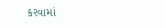કરવામાં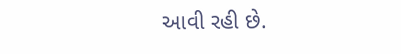આવી રહી છે.